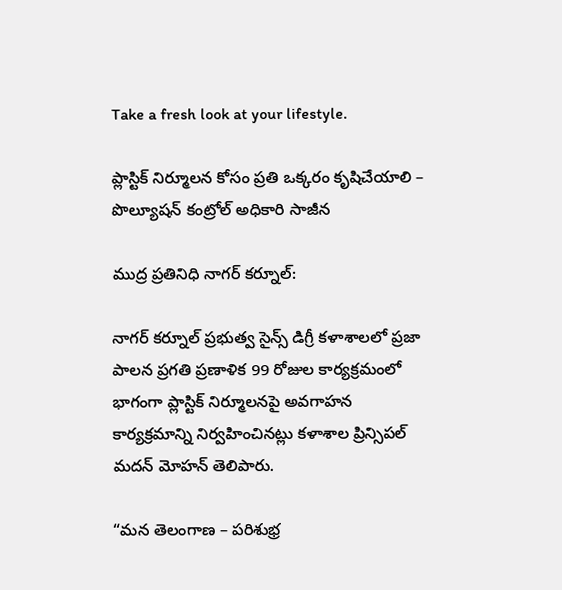Take a fresh look at your lifestyle.

ప్లాస్టిక్ నిర్మూలన కోసం ప్రతి ఒక్కరం కృషిచేయాలి – పొల్యూషన్ కంట్రోల్ అధికారి సాజీన

ముద్ర ప్రతినిధి నాగర్ కర్నూల్:

నాగర్ కర్నూల్ ప్రభుత్వ సైన్స్ డిగ్రీ కళాశాలలో ప్రజా పాలన ప్రగతి ప్రణాళిక 99 రోజుల కార్యక్రమంలో భాగంగా ప్లాస్టిక్ నిర్మూలనపై అవగాహన కార్యక్రమాన్ని నిర్వహించినట్లు కళాశాల ప్రిన్సిపల్ మదన్ మోహన్ తెలిపారు.

“మన తెలంగాణ – పరిశుభ్ర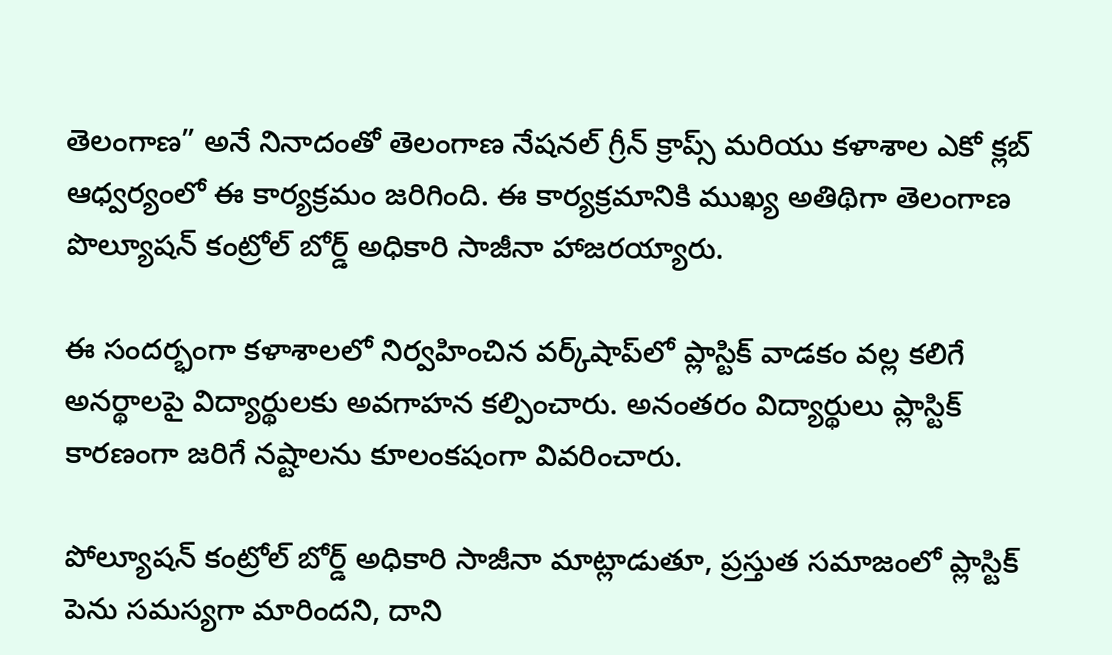తెలంగాణ” అనే నినాదంతో తెలంగాణ నేషనల్ గ్రీన్ క్రాప్స్ మరియు కళాశాల ఎకో క్లబ్ ఆధ్వర్యంలో ఈ కార్యక్రమం జరిగింది. ఈ కార్యక్రమానికి ముఖ్య అతిథిగా తెలంగాణ పొల్యూషన్ కంట్రోల్ బోర్డ్ అధికారి సాజీనా హాజరయ్యారు.

ఈ సందర్భంగా కళాశాలలో నిర్వహించిన వర్క్‌షాప్‌లో ప్లాస్టిక్ వాడకం వల్ల కలిగే అనర్థాలపై విద్యార్థులకు అవగాహన కల్పించారు. అనంతరం విద్యార్థులు ప్లాస్టిక్ కారణంగా జరిగే నష్టాలను కూలంకషంగా వివరించారు.

పోల్యూషన్ కంట్రోల్ బోర్డ్ అధికారి సాజీనా మాట్లాడుతూ, ప్రస్తుత సమాజంలో ప్లాస్టిక్ పెను సమస్యగా మారిందని, దాని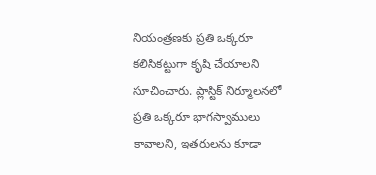నియంత్రణకు ప్రతి ఒక్కరూ కలిసికట్టుగా కృషి చేయాలని సూచించారు. ప్లాస్టిక్ నిర్మూలనలో ప్రతి ఒక్కరూ భాగస్వాములు కావాలని, ఇతరులను కూడా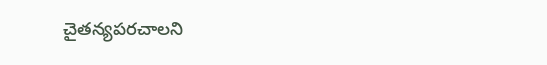చైతన్యపరచాలని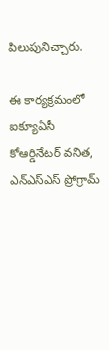పిలుపునిచ్చారు.

ఈ కార్యక్రమంలో ఐక్యూఏసీ కోఆర్డినేటర్ వనిత, ఎన్ఎస్ఎస్ ప్రోగ్రామ్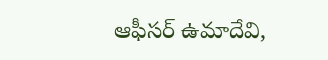ఆఫీసర్ ఉమాదేవి,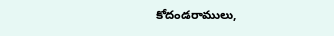కోదండరాములు,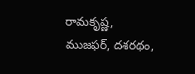రామకృష్ణ, ముజఫర్, దశరథం,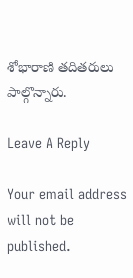శోభారాణి తదితరులు పాల్గొన్నారు.

Leave A Reply

Your email address will not be published.